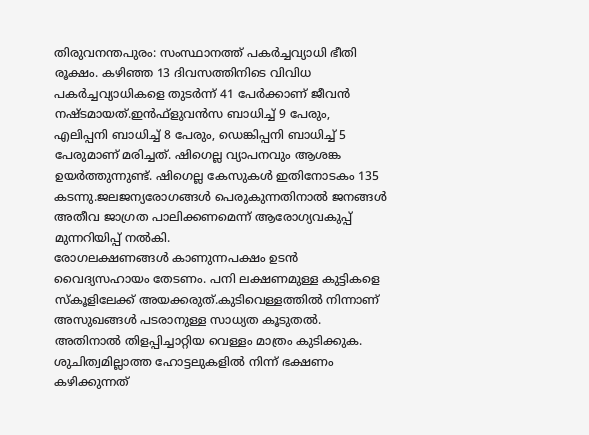തിരുവനന്തപുരം: സംസ്ഥാനത്ത് പകർച്ചവ്യാധി ഭീതി രൂക്ഷം. കഴിഞ്ഞ 13 ദിവസത്തിനിടെ വിവിധ പകർച്ചവ്യാധികളെ തുടർന്ന് 41 പേർക്കാണ് ജീവൻ നഷ്ടമായത്.ഇൻഫ്ളുവൻസ ബാധിച്ച് 9 പേരും, എലിപ്പനി ബാധിച്ച് 8 പേരും, ഡെങ്കിപ്പനി ബാധിച്ച് 5 പേരുമാണ് മരിച്ചത്. ഷിഗെല്ല വ്യാപനവും ആശങ്ക ഉയർത്തുന്നുണ്ട്. ഷിഗെല്ല കേസുകൾ ഇതിനോടകം 135 കടന്നു.ജലജന്യരോഗങ്ങൾ പെരുകുന്നതിനാൽ ജനങ്ങൾ അതീവ ജാഗ്രത പാലിക്കണമെന്ന് ആരോഗ്യവകുപ്പ് മുന്നറിയിപ്പ് നൽകി.
രോഗലക്ഷണങ്ങൾ കാണുന്നപക്ഷം ഉടൻ വൈദ്യസഹായം തേടണം. പനി ലക്ഷണമുള്ള കുട്ടികളെ സ്കൂളിലേക്ക് അയക്കരുത്.കുടിവെള്ളത്തിൽ നിന്നാണ് അസുഖങ്ങൾ പടരാനുള്ള സാധ്യത കൂടുതൽ. അതിനാൽ തിളപ്പിച്ചാറ്റിയ വെള്ളം മാത്രം കുടിക്കുക. ശുചിത്വമില്ലാത്ത ഹോട്ടലുകളിൽ നിന്ന് ഭക്ഷണം കഴിക്കുന്നത്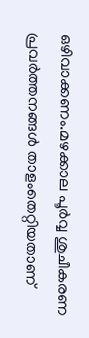ഒഴിവാക്കണം.മഴക്കാല പൂർവ്വ ശുചീകരണ പ്രവർത്തനങ്ങൾ താളംതെറ്റിയതാണ്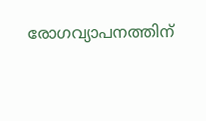രോഗവ്യാപനത്തിന്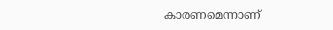കാരണമെന്നാണ്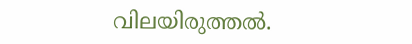വിലയിരുത്തൽ.